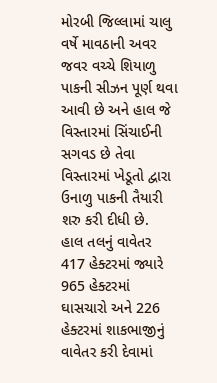મોરબી જિલ્લામાં ચાલુ વર્ષે માવઠાની અવર જવર વચ્ચે શિયાળુ પાકની સીઝન પૂર્ણ થવા આવી છે અને હાલ જે વિસ્તારમાં સિંચાઈની સગવડ છે તેવા વિસ્તારમાં ખેડૂતો દ્વારા ઉનાળુ પાકની તૈયારી શરુ કરી દીધી છે.
હાલ તલનું વાવેતર 417 હેક્ટરમાં જ્યારે 965 હેક્ટરમાં ઘાસચારો અને 226 હેક્ટરમાં શાકભાજીનું વાવેતર કરી દેવામાં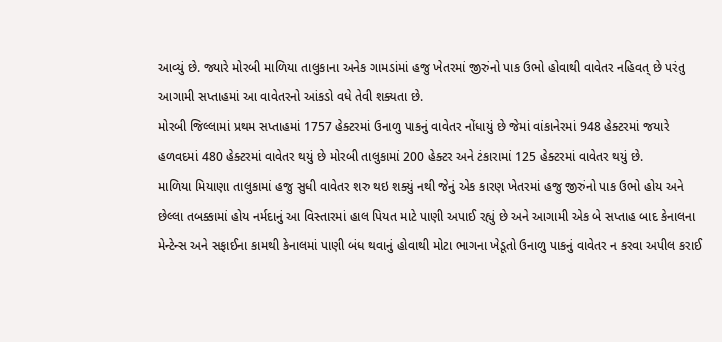આવ્યું છે. જ્યારે મોરબી માળિયા તાલુકાના અનેક ગામડાંમાં હજુ ખેતરમાં જીરુંનો પાક ઉભો હોવાથી વાવેતર નહિવત્ છે પરંતુ આગામી સપ્તાહમાં આ વાવેતરનો આંકડો વધે તેવી શક્યતા છે.
મોરબી જિલ્લામાં પ્રથમ સપ્તાહમાં 1757 હેક્ટરમાં ઉનાળુ પાકનું વાવેતર નોંધાયું છે જેમાં વાંકાનેરમાં 948 હેક્ટરમાં જયારે હળવદમાં 480 હેક્ટરમાં વાવેતર થયું છે મોરબી તાલુકામાં 200 હેક્ટર અને ટંકારામાં 125 હેક્ટરમાં વાવેતર થયું છે.
માળિયા મિયાણા તાલુકામાં હજુ સુધી વાવેતર શરુ થઇ શક્યું નથી જેનું એક કારણ ખેતરમાં હજુ જીરુંનો પાક ઉભો હોય અને છેલ્લા તબક્કામાં હોય નર્મદાનું આ વિસ્તારમાં હાલ પિયત માટે પાણી અપાઈ રહ્યું છે અને આગામી એક બે સપ્તાહ બાદ કેનાલના મેન્ટેન્સ અને સફાઈના કામથી કેનાલમાં પાણી બંધ થવાનું હોવાથી મોટા ભાગના ખેડૂતો ઉનાળુ પાકનું વાવેતર ન કરવા અપીલ કરાઈ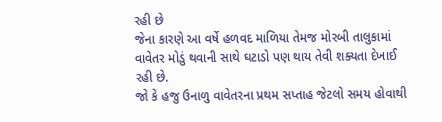રહી છે
જેના કારણે આ વર્ષે હળવદ માળિયા તેમજ મોરબી તાલુકામાં વાવેતર મોડું થવાની સાથે ઘટાડો પણ થાય તેવી શક્યતા દેખાઈ રહી છે.
જો કે હજુ ઉનાળુ વાવેતરના પ્રથમ સપ્તાહ જેટલો સમય હોવાથી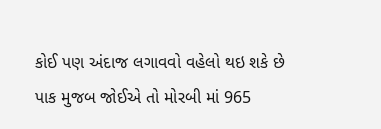કોઈ પણ અંદાજ લગાવવો વહેલો થઇ શકે છે
પાક મુજબ જોઈએ તો મોરબી માં 965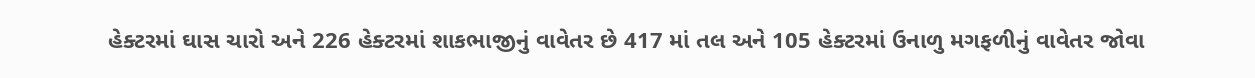હેક્ટરમાં ઘાસ ચારો અને 226 હેક્ટરમાં શાકભાજીનું વાવેતર છે 417 માં તલ અને 105 હેક્ટરમાં ઉનાળુ મગફળીનું વાવેતર જોવા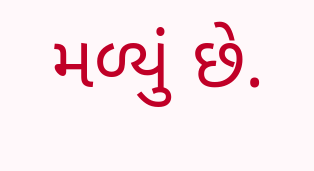મળ્યું છે.